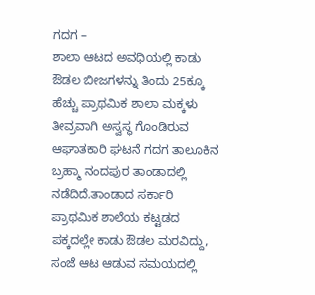ಗದಗ –
ಶಾಲಾ ಆಟದ ಅವಧಿಯಲ್ಲಿ ಕಾಡು ಔಡಲ ಬೀಜಗಳನ್ನು ತಿಂದು 25ಕ್ಕೂ ಹೆಚ್ಚು ಪ್ರಾಥಮಿಕ ಶಾಲಾ ಮಕ್ಕಳು ತೀವ್ರವಾಗಿ ಅಸ್ವಸ್ಥ ಗೊಂಡಿರುವ ಆಘಾತಕಾರಿ ಘಟನೆ ಗದಗ ತಾಲೂಕಿನ ಬ್ರಹ್ಮಾ ನಂದಪುರ ತಾಂಡಾದಲ್ಲಿ ನಡೆದಿದೆ.ತಾಂಡಾದ ಸರ್ಕಾರಿ ಪ್ರಾಥಮಿಕ ಶಾಲೆಯ ಕಟ್ಟಡದ ಪಕ್ಕದಲ್ಲೇ ಕಾಡು ಔಡಲ ಮರವಿದ್ದು, ಸಂಜೆ ಆಟ ಆಡುವ ಸಮಯದಲ್ಲಿ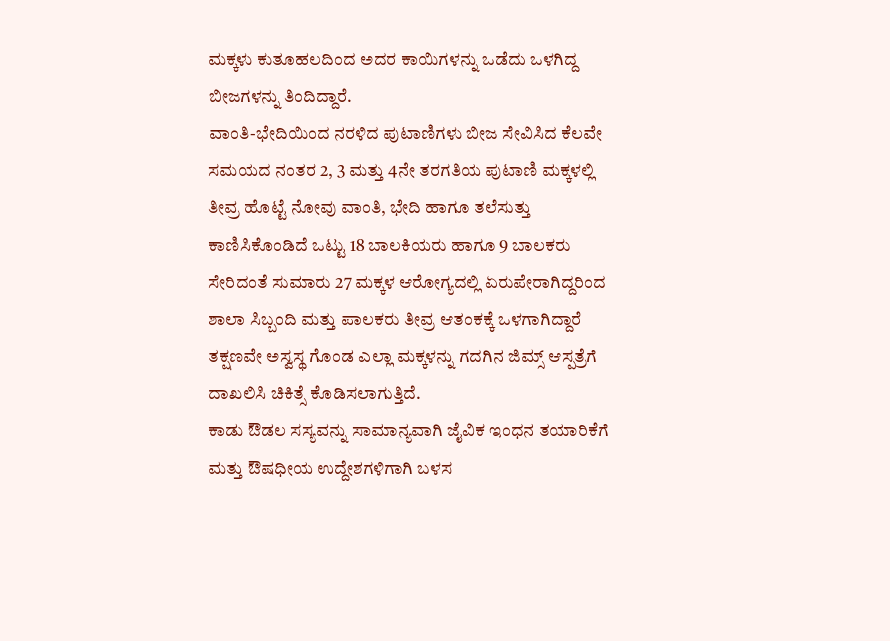ಮಕ್ಕಳು ಕುತೂಹಲದಿಂದ ಅದರ ಕಾಯಿಗಳನ್ನು ಒಡೆದು ಒಳಗಿದ್ದ ಬೀಜಗಳನ್ನು ತಿಂದಿದ್ದಾರೆ.
ವಾಂತಿ-ಭೇದಿಯಿಂದ ನರಳಿದ ಪುಟಾಣಿಗಳು ಬೀಜ ಸೇವಿಸಿದ ಕೆಲವೇ ಸಮಯದ ನಂತರ 2, 3 ಮತ್ತು 4ನೇ ತರಗತಿಯ ಪುಟಾಣಿ ಮಕ್ಕಳಲ್ಲಿ ತೀವ್ರ ಹೊಟ್ಟೆ ನೋವು ವಾಂತಿ, ಭೇದಿ ಹಾಗೂ ತಲೆಸುತ್ತು ಕಾಣಿಸಿಕೊಂಡಿದೆ ಒಟ್ಟು 18 ಬಾಲಕಿಯರು ಹಾಗೂ 9 ಬಾಲಕರು ಸೇರಿದಂತೆ ಸುಮಾರು 27 ಮಕ್ಕಳ ಆರೋಗ್ಯದಲ್ಲಿ ಏರುಪೇರಾಗಿದ್ದರಿಂದ ಶಾಲಾ ಸಿಬ್ಬಂದಿ ಮತ್ತು ಪಾಲಕರು ತೀವ್ರ ಆತಂಕಕ್ಕೆ ಒಳಗಾಗಿದ್ದಾರೆ ತಕ್ಷಣವೇ ಅಸ್ವಸ್ಥ ಗೊಂಡ ಎಲ್ಲಾ ಮಕ್ಕಳನ್ನು ಗದಗಿನ ಜಿಮ್ಸ್ ಆಸ್ಪತ್ರೆಗೆ ದಾಖಲಿಸಿ ಚಿಕಿತ್ಸೆ ಕೊಡಿಸಲಾಗುತ್ತಿದೆ.
ಕಾಡು ಔಡಲ ಸಸ್ಯವನ್ನು ಸಾಮಾನ್ಯವಾಗಿ ಜೈವಿಕ ಇಂಧನ ತಯಾರಿಕೆಗೆ ಮತ್ತು ಔಷಧೀಯ ಉದ್ದೇಶಗಳಿಗಾಗಿ ಬಳಸ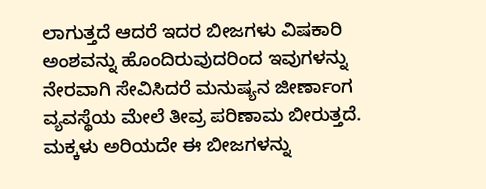ಲಾಗುತ್ತದೆ ಆದರೆ ಇದರ ಬೀಜಗಳು ವಿಷಕಾರಿ ಅಂಶವನ್ನು ಹೊಂದಿರುವುದರಿಂದ ಇವುಗಳನ್ನು ನೇರವಾಗಿ ಸೇವಿಸಿದರೆ ಮನುಷ್ಯನ ಜೀರ್ಣಾಂಗ ವ್ಯವಸ್ಥೆಯ ಮೇಲೆ ತೀವ್ರ ಪರಿಣಾಮ ಬೀರುತ್ತದೆ. ಮಕ್ಕಳು ಅರಿಯದೇ ಈ ಬೀಜಗಳನ್ನು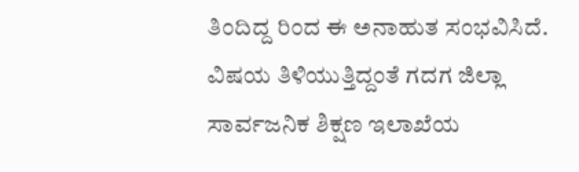ತಿಂದಿದ್ದ ರಿಂದ ಈ ಅನಾಹುತ ಸಂಭವಿಸಿದೆ.
ವಿಷಯ ತಿಳಿಯುತ್ತಿದ್ದಂತೆ ಗದಗ ಜಿಲ್ಲಾ ಸಾರ್ವಜನಿಕ ಶಿಕ್ಷಣ ಇಲಾಖೆಯ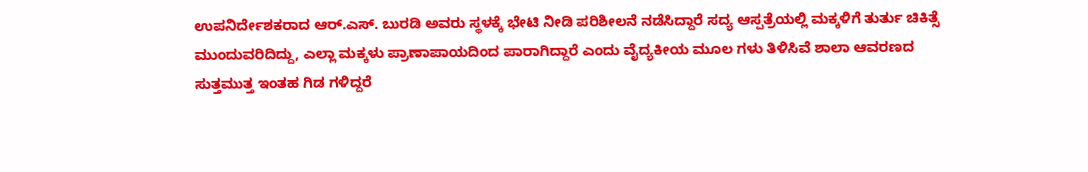ಉಪನಿರ್ದೇಶಕರಾದ ಆರ್.ಎಸ್. ಬುರಡಿ ಅವರು ಸ್ಥಳಕ್ಕೆ ಭೇಟಿ ನೀಡಿ ಪರಿಶೀಲನೆ ನಡೆಸಿದ್ದಾರೆ ಸದ್ಯ ಆಸ್ಪತ್ರೆಯಲ್ಲಿ ಮಕ್ಕಳಿಗೆ ತುರ್ತು ಚಿಕಿತ್ಸೆ ಮುಂದುವರಿದಿದ್ದು, ಎಲ್ಲಾ ಮಕ್ಕಳು ಪ್ರಾಣಾಪಾಯದಿಂದ ಪಾರಾಗಿದ್ದಾರೆ ಎಂದು ವೈದ್ಯಕೀಯ ಮೂಲ ಗಳು ತಿಳಿಸಿವೆ ಶಾಲಾ ಆವರಣದ ಸುತ್ತಮುತ್ತ ಇಂತಹ ಗಿಡ ಗಳಿದ್ದರೆ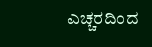ಎಚ್ಚರದಿಂದ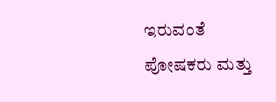ಇರುವಂತೆ ಪೋಷಕರು ಮತ್ತು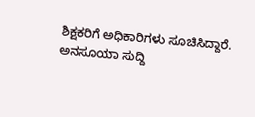ಶಿಕ್ಷಕರಿಗೆ ಅಧಿಕಾರಿಗಳು ಸೂಚಿಸಿದ್ದಾರೆ.
ಅನಸೂಯಾ ಸುದ್ದಿ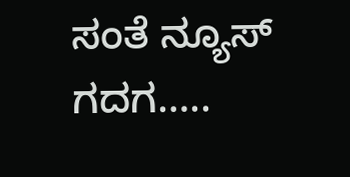ಸಂತೆ ನ್ಯೂಸ್ ಗದಗ…..